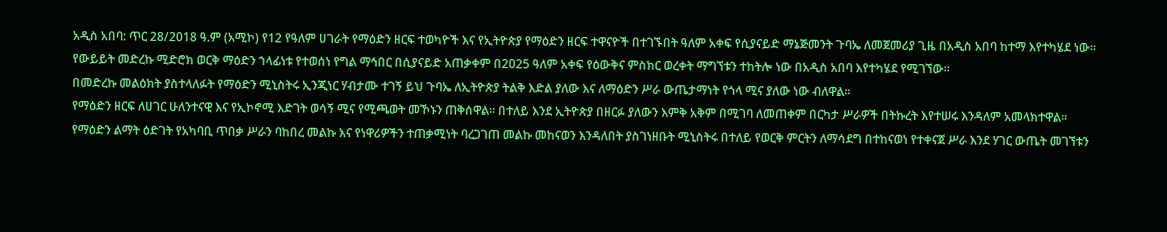አዲስ አበባ: ጥር 28/2018 ዓ.ም (አሚኮ) የ12 የዓለም ሀገራት የማዕድን ዘርፍ ተወካዮች እና የኢትዮጵያ የማዕድን ዘርፍ ተዋናዮች በተገኙበት ዓለም አቀፍ የሲያናይድ ማኔጅመንት ጉባኤ ለመጀመሪያ ጊዜ በአዲስ አበባ ከተማ እየተካሄደ ነው።
የውይይት መድረኩ ሚድሮክ ወርቅ ማዕድን ኀላፊነቱ የተወሰነ የግል ማኅበር በሲያናይድ አጠቃቀም በ2025 ዓለም አቀፍ የዕውቅና ምስክር ወረቀት ማግኘቱን ተከትሎ ነው በአዲስ አበባ እየተካሄደ የሚገኘው።
በመድረኩ መልዕክት ያስተላለፉት የማዕድን ሚኒስትሩ ኢንጂነር ሃብታሙ ተገኝ ይህ ጉባኤ ለኢትዮጵያ ትልቅ እድል ያለው እና ለማዕድን ሥራ ውጤታማነት የጎላ ሚና ያለው ነው ብለዋል።
የማዕድን ዘርፍ ለሀገር ሁለንተናዊ እና የኢኮኖሚ እድገት ወሳኝ ሚና የሚጫወት መኾኑን ጠቅሰዋል። በተለይ እንደ ኢትዮጵያ በዘርፉ ያለውን እምቅ አቅም በሚገባ ለመጠቀም በርካታ ሥራዎች በትኩረት እየተሠሩ እንዳለም አመላክተዋል።
የማዕድን ልማት ዕድገት የአካባቢ ጥበቃ ሥራን ባከበረ መልኩ እና የነዋሪዎችን ተጠቃሚነት ባረጋገጠ መልኩ መከናወን እንዳለበት ያስገነዘቡት ሚኒስትሩ በተለይ የወርቅ ምርትን ለማሳደግ በተከናወነ የተቀናጀ ሥራ እንደ ሃገር ውጤት መገኘቱን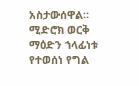አስታውሰዋል።
ሚድሮክ ወርቅ ማዕድን ኀላፊነቱ የተወሰነ የግል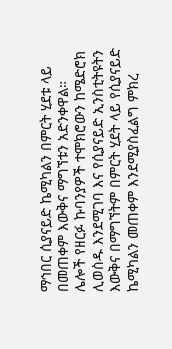ማኅበር ሲያናይድ ኬሚካልን በምርት ሂደቱ ላይ በመጠቀም እውቅና ማግኘቱን አድንቀዋል።
ሌሎች የዘርፉ ኩባንያዎች ተሞክሮውን ከሜድሮክ ሊወስዱ እንደሚገባ እና የሲያናይድ ኢንስቲትዩትን እውቅና በማግኘትም በምርት ሂደት ላይ የሲያናይድ ኬሚካልን መጠቀም እንደሚያስፈልግ ምክረ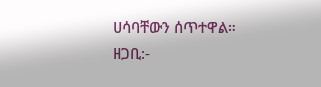ሀሳባቸውን ሰጥተዋል።
ዘጋቢ:-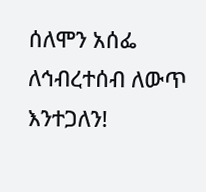ሰለሞን አሰፌ
ለኅብረተሰብ ለውጥ እንተጋለን!